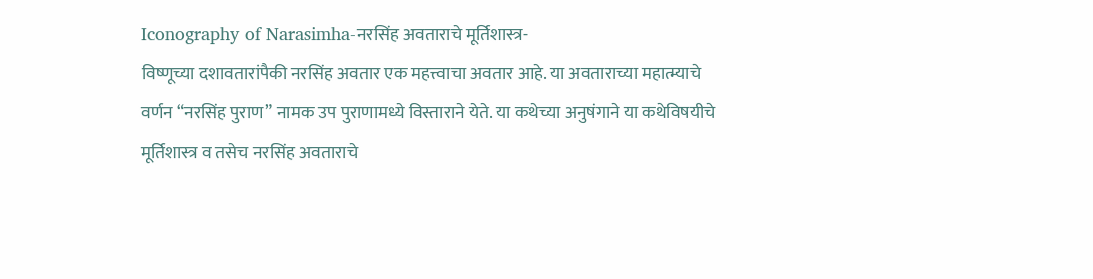Iconography of Narasimha-नरसिंह अवताराचे मूर्तिशास्त्र-
विष्णूच्या दशावतारांपैकी नरसिंह अवतार एक महत्त्वाचा अवतार आहे. या अवताराच्या महात्म्याचे वर्णन “नरसिंह पुराण” नामक उप पुराणामध्ये विस्ताराने येते. या कथेच्या अनुषंगाने या कथेविषयीचे मूर्तिशास्त्र व तसेच नरसिंह अवताराचे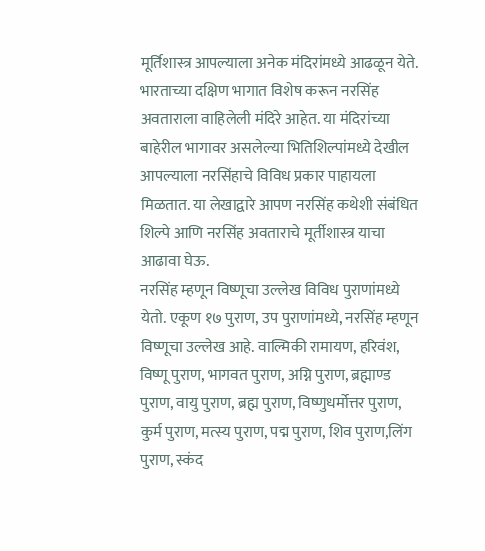मूर्तिशास्त्र आपल्याला अनेक मंदिरांमध्ये आढळून येते. भारताच्या दक्षिण भागात विशेष करून नरसिंह अवताराला वाहिलेली मंदिरे आहेत. या मंदिरांच्या बाहेरील भागावर असलेल्या भितिशिल्पांमध्ये देखील आपल्याला नरसिंहाचे विविध प्रकार पाहायला मिळतात. या लेखाद्वारे आपण नरसिंह कथेशी संबंधित शिल्पे आणि नरसिंह अवताराचे मूर्तीशास्त्र याचा आढावा घेऊ.
नरसिंह म्हणून विष्णूचा उल्लेख विविध पुराणांमध्ये येतो. एकूण १७ पुराण, उप पुराणांमध्ये, नरसिंह म्हणून विष्णूचा उल्लेख आहे. वाल्मिकी रामायण, हरिवंश, विष्णू पुराण, भागवत पुराण, अग्नि पुराण, ब्रह्माण्ड पुराण, वायु पुराण, ब्रह्म पुराण, विष्णुधर्मोत्तर पुराण, कुर्म पुराण, मत्स्य पुराण, पद्म पुराण, शिव पुराण,लिंग पुराण, स्कंद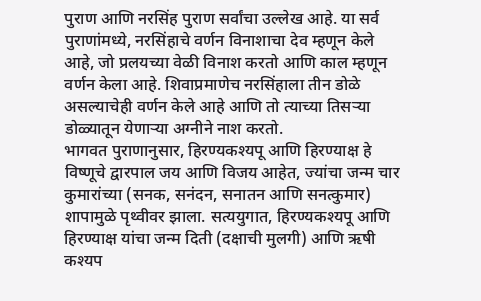पुराण आणि नरसिंह पुराण सर्वांचा उल्लेख आहे. या सर्व पुराणांमध्ये, नरसिंहाचे वर्णन विनाशाचा देव म्हणून केले आहे, जो प्रलयच्या वेळी विनाश करतो आणि काल म्हणून वर्णन केला आहे. शिवाप्रमाणेच नरसिंहाला तीन डोळे असल्याचेही वर्णन केले आहे आणि तो त्याच्या तिसऱ्या डोळ्यातून येणाऱ्या अग्नीने नाश करतो.
भागवत पुराणानुसार, हिरण्यकश्यपू आणि हिरण्याक्ष हे विष्णूचे द्वारपाल जय आणि विजय आहेत, ज्यांचा जन्म चार कुमारांच्या (सनक, सनंदन, सनातन आणि सनत्कुमार) शापामुळे पृथ्वीवर झाला. सत्ययुगात, हिरण्यकश्यपू आणि हिरण्याक्ष यांचा जन्म दिती (दक्षाची मुलगी) आणि ऋषी कश्यप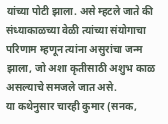यांच्या पोटी झाला. असे म्हटले जाते की संध्याकाळच्या वेळी त्यांच्या संयोगाचा परिणाम म्हणून त्यांना असुरांचा जन्म झाला, जो अशा कृतीसाठी अशुभ काळ असल्याचे समजले जात असे.
या कथेनुसार चारही कुमार (सनक,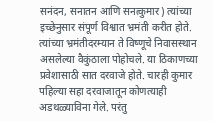सनंदन, सनातन आणि सनत्कुमार) त्यांच्या इच्छेनुसार संपूर्ण विश्वात भ्रमंती करीत होते. त्यांच्या भ्रमंतीदरम्यान ते विष्णूचे निवासस्थान असलेल्या वैकुंठाला पोहोचले. या ठिकाणच्या प्रवेशासाठी सात दरवाजे होते. चारही कुमार पहिल्या सहा दरवाजातून कोणत्याही अडथळ्याविना गेले. परंतु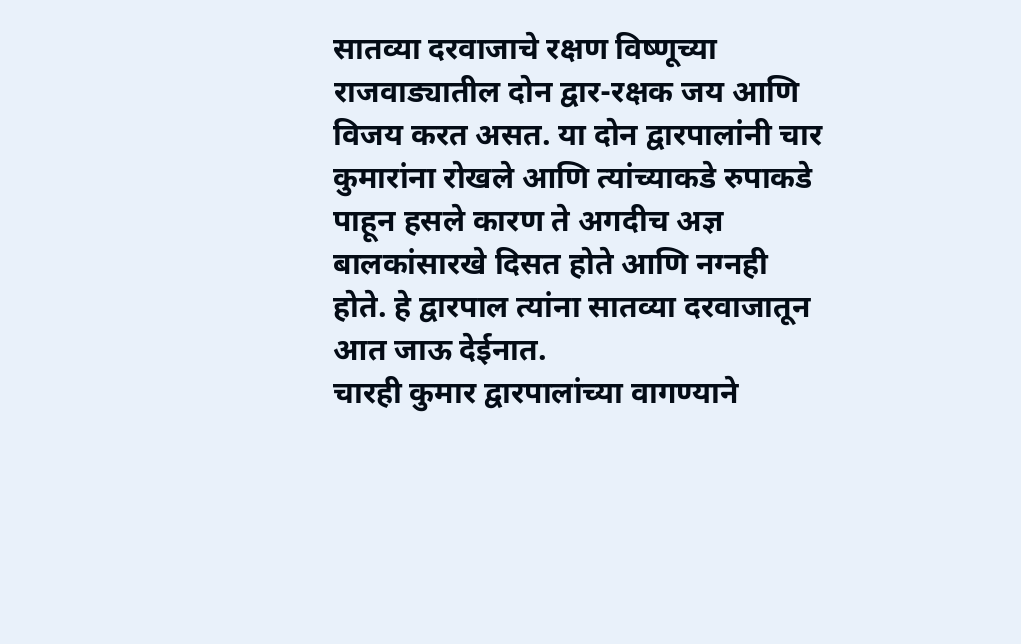सातव्या दरवाजाचे रक्षण विष्णूच्या राजवाड्यातील दोन द्वार-रक्षक जय आणि विजय करत असत. या दोन द्वारपालांनी चार कुमारांना रोखले आणि त्यांच्याकडे रुपाकडे पाहून हसले कारण ते अगदीच अज्ञ बालकांसारखे दिसत होते आणि नग्नही होते. हे द्वारपाल त्यांना सातव्या दरवाजातून आत जाऊ देईनात.
चारही कुमार द्वारपालांच्या वागण्याने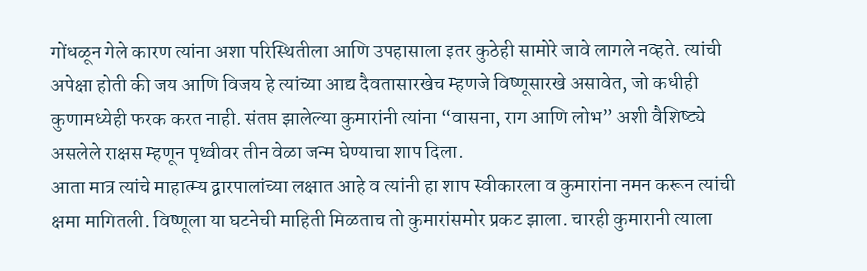गोंधळून गेले कारण त्यांना अशा परिस्थितीला आणि उपहासाला इतर कुठेही सामोरे जावे लागले नव्हते. त्यांची अपेक्षा होती की जय आणि विजय हे त्यांच्या आद्य दैवतासारखेच म्हणजे विष्णूसारखे असावेत, जो कधीही कुणामध्येही फरक करत नाही. संतप्त झालेल्या कुमारांनी त्यांना “वासना, राग आणि लोभ” अशी वैशिष्ट्ये असलेले राक्षस म्हणून पृथ्वीवर तीन वेळा जन्म घेण्याचा शाप दिला.
आता मात्र त्यांचे माहात्म्य द्वारपालांच्या लक्षात आहे व त्यांनी हा शाप स्वीकारला व कुमारांना नमन करून त्यांची क्षमा मागितली. विष्णूला या घटनेची माहिती मिळताच तो कुमारांसमोर प्रकट झाला. चारही कुमारानी त्याला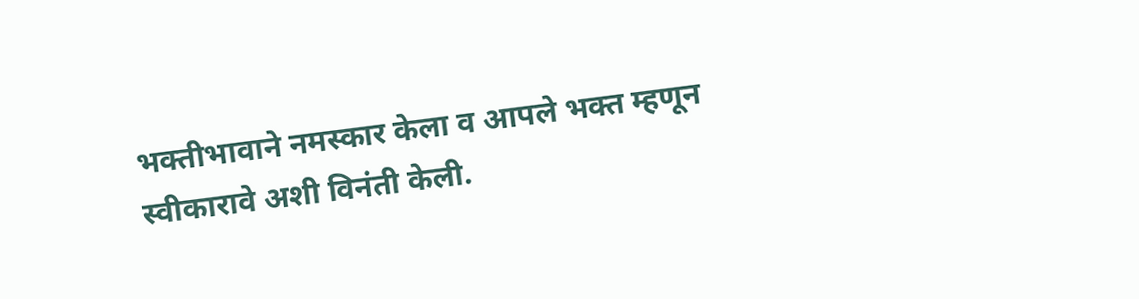भक्तीभावाने नमस्कार केला व आपले भक्त म्हणून स्वीकारावे अशी विनंती केली.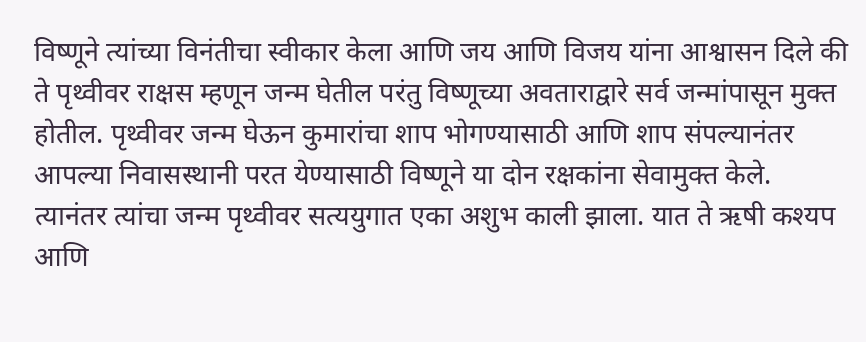विष्णूने त्यांच्या विनंतीचा स्वीकार केला आणि जय आणि विजय यांना आश्वासन दिले की ते पृथ्वीवर राक्षस म्हणून जन्म घेतील परंतु विष्णूच्या अवताराद्वारे सर्व जन्मांपासून मुक्त होतील. पृथ्वीवर जन्म घेऊन कुमारांचा शाप भोगण्यासाठी आणि शाप संपल्यानंतर आपल्या निवासस्थानी परत येण्यासाठी विष्णूने या दोन रक्षकांना सेवामुक्त केले.
त्यानंतर त्यांचा जन्म पृथ्वीवर सत्ययुगात एका अशुभ काली झाला. यात ते ऋषी कश्यप आणि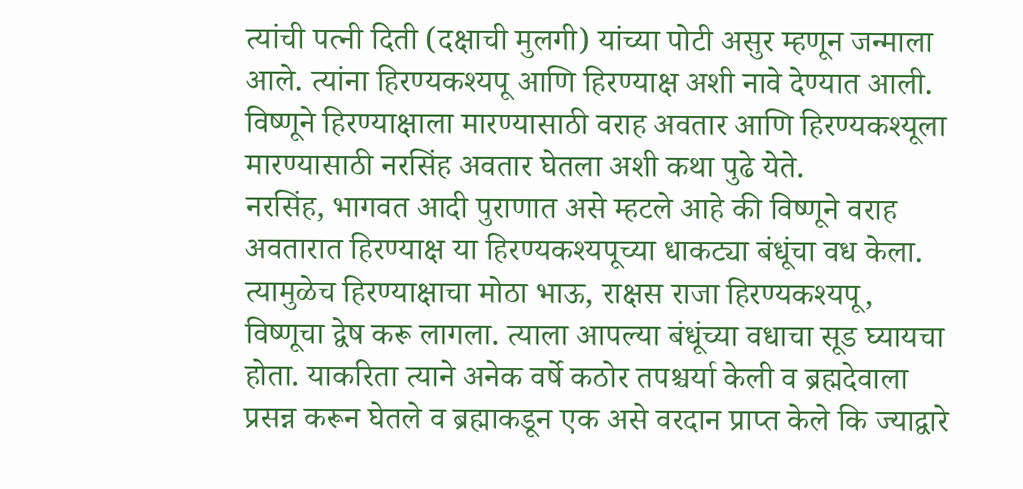त्यांची पत्नी दिती (दक्षाची मुलगी) यांच्या पोटी असुर म्हणून जन्माला आले. त्यांना हिरण्यकश्यपू आणि हिरण्याक्ष अशी नावे देण्यात आली. विष्णूने हिरण्याक्षाला मारण्यासाठी वराह अवतार आणि हिरण्यकश्यूला मारण्यासाठी नरसिंह अवतार घेतला अशी कथा पुढे येते.
नरसिंह, भागवत आदी पुराणात असे म्हटले आहे की विष्णूने वराह अवतारात हिरण्याक्ष या हिरण्यकश्यपूच्या धाकट्या बंधूंचा वध केला. त्यामुळेच हिरण्याक्षाचा मोठा भाऊ, राक्षस राजा हिरण्यकश्यपू, विष्णूचा द्वेष करू लागला. त्याला आपल्या बंधूंच्या वधाचा सूड घ्यायचा होता. याकरिता त्याने अनेक वर्षे कठोर तपश्चर्या केली व ब्रह्मदेवाला प्रसन्न करून घेतले व ब्रह्माकडून एक असे वरदान प्राप्त केले कि ज्याद्वारे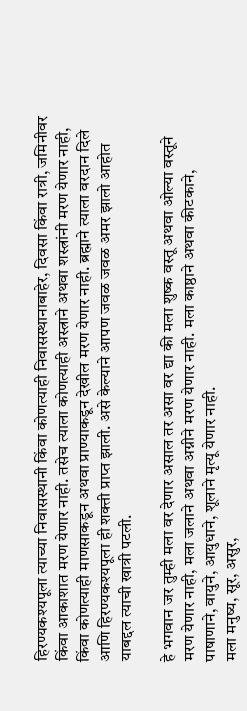हिरण्यकश्यपूला त्याच्या निवासस्थानी किंवा कोणत्याही निवासस्थानाबाहेर, दिवसा किंवा रात्री, जमिनीवर किंवा आकाशात मरण येणार नाही. तसेच त्याला कोणत्याही अस्त्राने अथवा शस्त्रांनी मरण येणार नाही, किंवा कोणत्याही माणसाकडून अथवा प्राण्याकडून देखील मरण येणार नाही. ब्रह्माने त्याला वरदान दिले आणि हिरण्यकश्यपूला ही शक्ती प्राप्त झाली. असे केल्याने आपण जवळ जवळ अमर झालो आहोत याबद्दल त्याची खात्री पटली.

हे भगवान जर तुम्ही मला वर देणार असाल तर असा वर द्या की मला शुष्क वस्तू अथवा ओल्या वस्तूने मरण येणार नाही, मला जलाने अथवा अग्नीने मरण येणार नाही. मला काष्ठाने अथवा कीटकाने, पाषाणाने, वायुने, आयुधाने, शूलाने मृत्यू येणार नाही.
मला मनुष्य, सूर, असुर,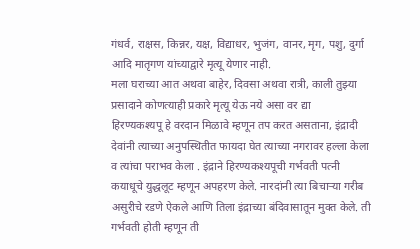गंधर्व, राक्षस, किन्नर, यक्ष, विद्याधर, भुजंग, वानर, मृग, पशु, दुर्गा आदि मातृगण यांच्याद्वारे मृत्यू येणार नाही.
मला घराच्या आत अथवा बाहेर, दिवसा अथवा रात्री, काली तुझ्या प्रसादाने कोणत्याही प्रकारे मृत्यू येऊ नये असा वर द्या
हिरण्यकश्यपू हे वरदान मिळावे म्हणून तप करत असताना, इंद्रादी देवांनी त्याच्या अनुपस्थितीत फायदा घेत त्याच्या नगरावर हल्ला केला व त्यांचा पराभव केला . इंद्राने हिरण्यकश्यपूची गर्भवती पत्नी कयाधूचे युद्धलूट म्हणून अपहरण केले. नारदांनी त्या बिचाऱ्या गरीब असुरीचे रडणे ऐकले आणि तिला इंद्राच्या बंदिवासातून मुक्त केले. ती गर्भवती होती म्हणून ती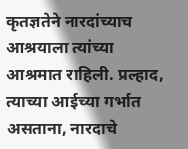कृतज्ञतेने नारदांच्याच आश्रयाला त्यांच्या आश्रमात राहिली. प्रल्हाद, त्याच्या आईच्या गर्भात असताना, नारदाचे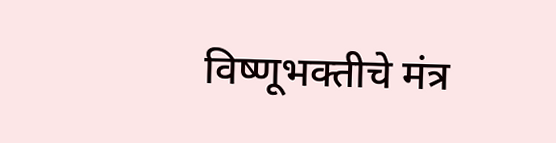विष्णूभक्तीचे मंत्र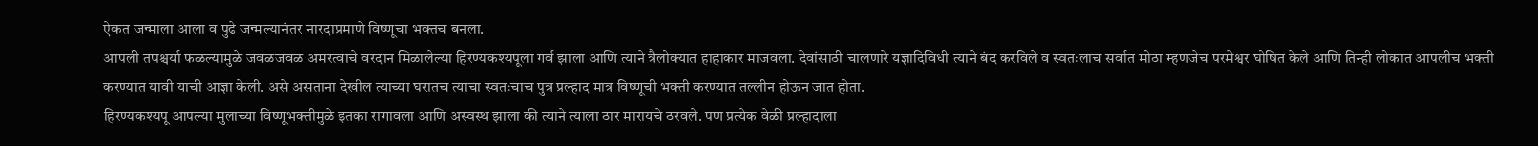ऐकत जन्माला आला व पुढे जन्मल्यानंतर नारदाप्रमाणे विष्णूचा भक्तच बनला.
आपली तपश्चर्या फळल्यामुळे जवळजवळ अमरत्वाचे वरदान मिळालेल्या हिरण्यकश्यपूला गर्व झाला आणि त्याने त्रैलोक्यात हाहाकार माजवला. देवांसाठी चालणारे यज्ञादिविधी त्याने बंद करविले व स्वतःलाच सर्वात मोठा म्हणजेच परमेश्वर घोषित केले आणि तिन्ही लोकात आपलीच भक्ती करण्यात यावी याची आज्ञा केली. असे असताना देखील त्याच्या घरातच त्याचा स्वतःचाच पुत्र प्रल्हाद मात्र विष्णूची भक्ती करण्यात तल्लीन होऊन जात होता.
हिरण्यकश्यपू आपल्या मुलाच्या विष्णूभक्तीमुळे इतका रागावला आणि अस्वस्थ झाला की त्याने त्याला ठार मारायचे ठरवले. पण प्रत्येक वेळी प्रल्हादाला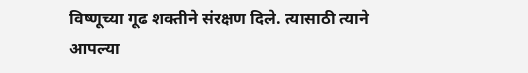विष्णूच्या गूढ शक्तीने संरक्षण दिले. त्यासाठी त्याने आपल्या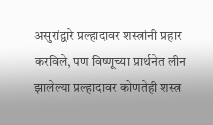असुरांद्वारे प्रल्हादावर शस्त्रांनी प्रहार करविले, पण विष्णूच्या प्रार्थनेत लीन झालेल्या प्रल्हादावर कोणतेही शस्त्र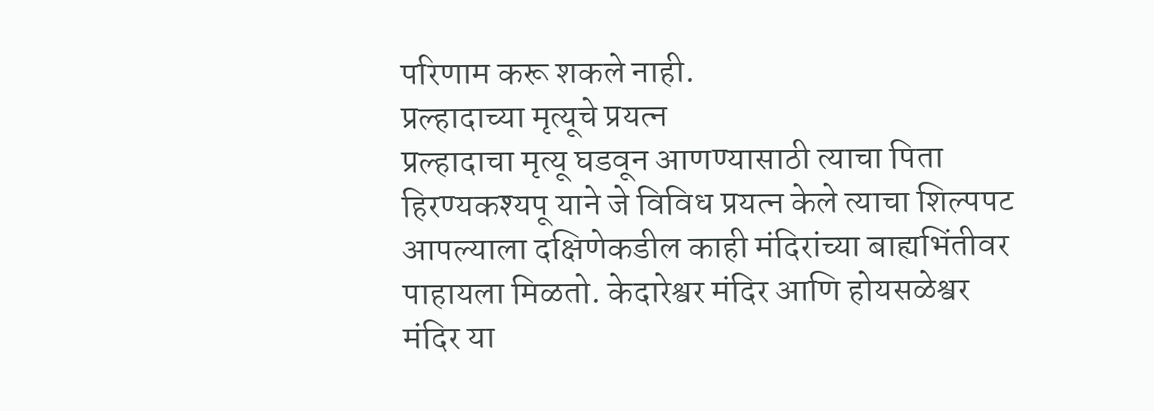परिणाम करू शकले नाही.
प्रल्हादाच्या मृत्यूचे प्रयत्न
प्रल्हादाचा मृत्यू घडवून आणण्यासाठी त्याचा पिता हिरण्यकश्यपू याने जे विविध प्रयत्न केले त्याचा शिल्पपट आपल्याला दक्षिणेकडील काही मंदिरांच्या बाह्यभिंतीवर पाहायला मिळतो. केदारेश्वर मंदिर आणि होयसळेश्वर मंदिर या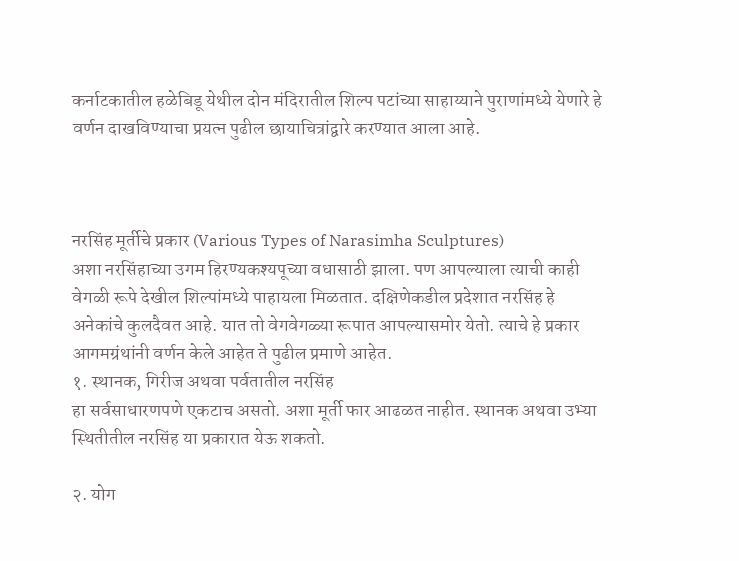कर्नाटकातील हळेबिडू येथील दोन मंदिरातील शिल्प पटांच्या साहाय्याने पुराणांमध्ये येणारे हे वर्णन दाखविण्याचा प्रयत्न पुढील छायाचित्रांद्वारे करण्यात आला आहे.



नरसिंह मूर्तीचे प्रकार (Various Types of Narasimha Sculptures)
अशा नरसिंहाच्या उगम हिरण्यकश्यपूच्या वधासाठी झाला. पण आपल्याला त्याची काही वेगळी रूपे देखील शिल्पांमध्ये पाहायला मिळतात. दक्षिणेकडील प्रदेशात नरसिंह हे अनेकांचे कुलदैवत आहे. यात तो वेगवेगळ्या रूपात आपल्यासमोर येतो. त्याचे हे प्रकार आगमग्रंथांनी वर्णन केले आहेत ते पुढील प्रमाणे आहेत.
१. स्थानक, गिरीज अथवा पर्वतातील नरसिंह
हा सर्वसाधारणपणे एकटाच असतो. अशा मूर्ती फार आढळत नाहीत. स्थानक अथवा उभ्या स्थितीतील नरसिंह या प्रकारात येऊ शकतो.

२. योग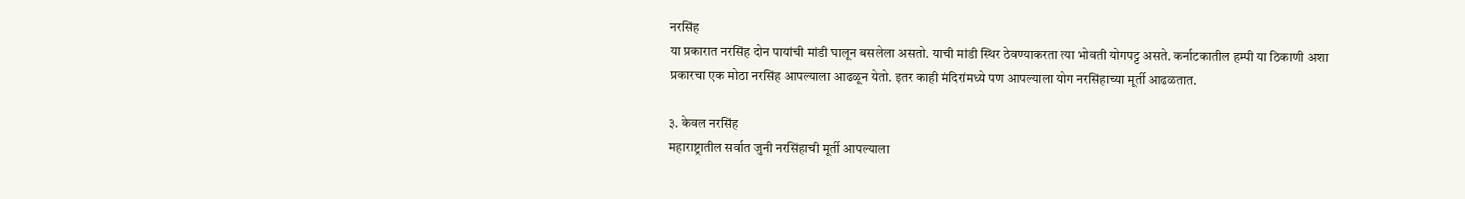नरसिंह
या प्रकारात नरसिंह दोन पायांची मांडी घालून बसलेला असतो. याची मांडी स्थिर ठेवण्याकरता त्या भोवती योगपट्ट असते. कर्नाटकातील हम्पी या ठिकाणी अशा प्रकारचा एक मोठा नरसिंह आपल्याला आढळून येतो. इतर काही मंदिरांमध्ये पण आपल्याला योग नरसिंहाच्या मूर्ती आढळतात.

३. केवल नरसिंह
महाराष्ट्रातील सर्वात जुनी नरसिंहाची मूर्ती आपल्याला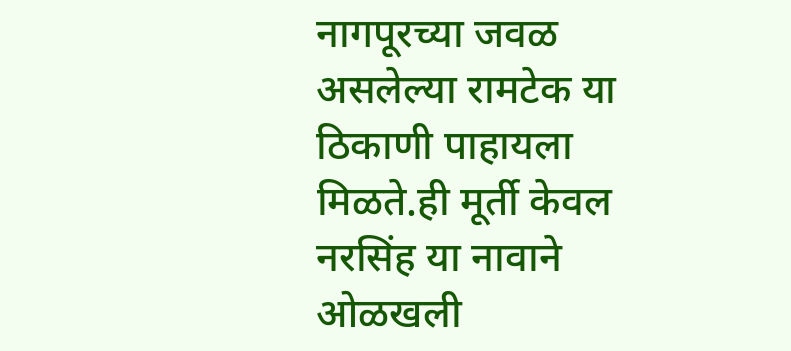नागपूरच्या जवळ असलेल्या रामटेक या ठिकाणी पाहायला मिळते.ही मूर्ती केवल नरसिंह या नावाने ओळखली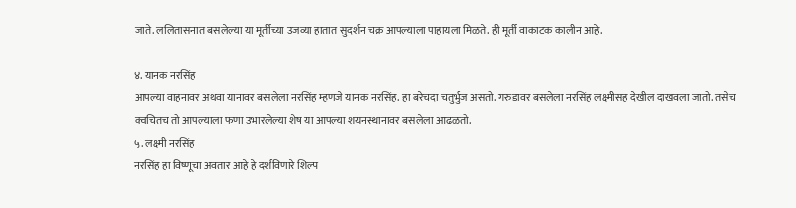जाते. ललितासनात बसलेल्या या मूर्तीच्या उजव्या हातात सुदर्शन चक्र आपल्याला पाहायला मिळते. ही मूर्ती वाकाटक कालीन आहे.

४. यानक नरसिंह
आपल्या वाहनावर अथवा यानावर बसलेला नरसिंह म्हणजे यानक नरसिंह. हा बरेचदा चतुर्भुज असतो. गरुडावर बसलेला नरसिंह लक्ष्मीसह देखील दाखवला जातो. तसेच क्वचितच तो आपल्याला फणा उभारलेल्या शेष या आपल्या शयनस्थानावर बसलेला आढळतो.
५. लक्ष्मी नरसिंह
नरसिंह हा विष्णूचा अवतार आहे हे दर्शविणारे शिल्प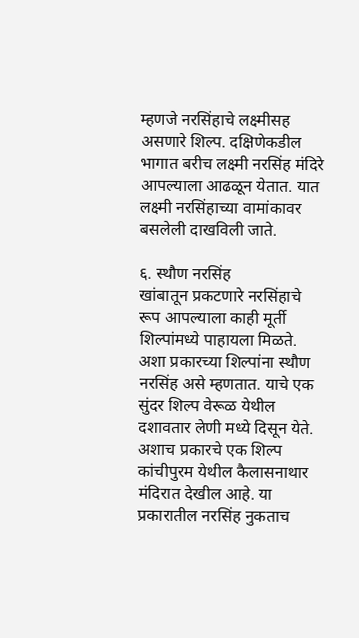म्हणजे नरसिंहाचे लक्ष्मीसह असणारे शिल्प. दक्षिणेकडील भागात बरीच लक्ष्मी नरसिंह मंदिरे आपल्याला आढळून येतात. यात लक्ष्मी नरसिंहाच्या वामांकावर बसलेली दाखविली जाते.

६. स्थौण नरसिंह
खांबातून प्रकटणारे नरसिंहाचे रूप आपल्याला काही मूर्ती शिल्पांमध्ये पाहायला मिळते. अशा प्रकारच्या शिल्पांना स्थौण नरसिंह असे म्हणतात. याचे एक सुंदर शिल्प वेरूळ येथील दशावतार लेणी मध्ये दिसून येते. अशाच प्रकारचे एक शिल्प कांचीपुरम येथील कैलासनाथार मंदिरात देखील आहे. या प्रकारातील नरसिंह नुकताच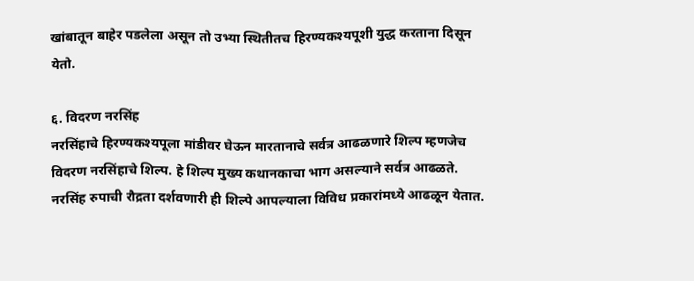खांबातून बाहेर पडलेला असून तो उभ्या स्थितीतच हिरण्यकश्यपूशी युद्ध करताना दिसून येतो.

६. विदरण नरसिंह
नरसिंहाचे हिरण्यकश्यपूला मांडीवर घेऊन मारतानाचे सर्वत्र आढळणारे शिल्प म्हणजेच विदरण नरसिंहाचे शिल्प. हे शिल्प मुख्य कथानकाचा भाग असल्याने सर्वत्र आढळते. नरसिंह रुपाची रौद्रता दर्शवणारी ही शिल्पे आपल्याला विविध प्रकारांमध्ये आढळून येतात.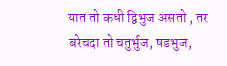यात तो कधी द्विभुज असतो , तर बरेचदा तो चतुर्भुज, षडभुज,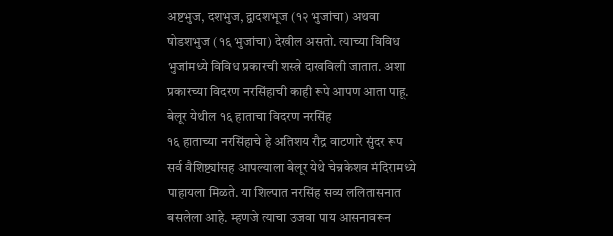अष्टभुज, दशभुज, द्वादशभूज (१२ भुजांचा) अथवा षोडशभुज (१६ भुजांचा) देखील असतो. त्याच्या विविध भुजांमध्ये विविध प्रकारची शस्त्रे दाखविली जातात. अशा प्रकारच्या विदरण नरसिंहाची काही रूपे आपण आता पाहू.
बेलूर येथील १६ हाताचा विदरण नरसिंह
१६ हाताच्या नरसिंहाचे हे अतिशय रौद्र वाटणारे सुंदर रूप सर्व वैशिष्ट्यांसह आपल्याला बेलूर येथे चेन्नकेशव मंदिरामध्ये पाहायला मिळते. या शिल्पात नरसिंह सव्य ललितासनात बसलेला आहे. म्हणजे त्याचा उजवा पाय आसनावरून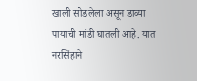खाली सोडलेला असून डाव्या पायाची मांडी घातली आहे. यात नरसिंहाने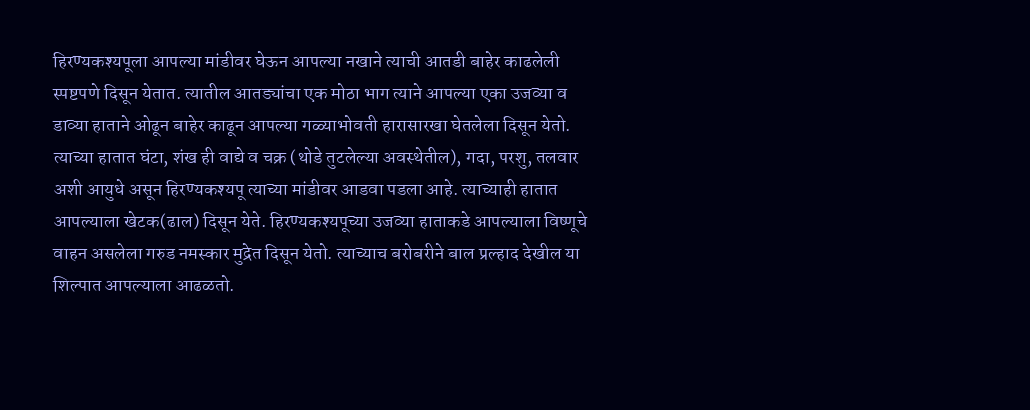हिरण्यकश्यपूला आपल्या मांडीवर घेऊन आपल्या नखाने त्याची आतडी बाहेर काढलेली स्पष्टपणे दिसून येतात. त्यातील आतड्यांचा एक मोठा भाग त्याने आपल्या एका उजव्या व डाव्या हाताने ओढून बाहेर काढून आपल्या गळ्याभोवती हारासारखा घेतलेला दिसून येतो. त्याच्या हातात घंटा, शंख ही वाद्ये व चक्र (थोडे तुटलेल्या अवस्थेतील), गदा, परशु, तलवार अशी आयुधे असून हिरण्यकश्यपू त्याच्या मांडीवर आडवा पडला आहे. त्याच्याही हातात आपल्याला खेटक(ढाल) दिसून येते. हिरण्यकश्यपूच्या उजव्या हाताकडे आपल्याला विष्णूचे वाहन असलेला गरुड नमस्कार मुद्रेत दिसून येतो. त्याच्याच बरोबरीने बाल प्रल्हाद देखील या शिल्पात आपल्याला आढळतो.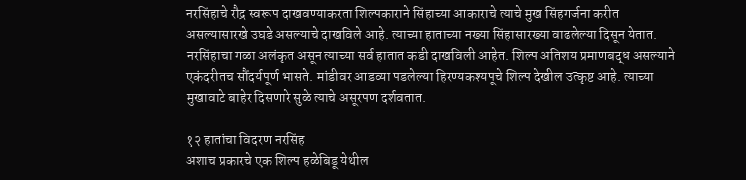नरसिंहाचे रौद्र स्वरूप दाखवण्याकरता शिल्पकाराने सिंहाच्या आकाराचे त्याचे मुख सिंहगर्जना करीत असल्यासारखे उघडे असल्याचे दाखविले आहे. त्याच्या हाताच्या नख्या सिंहासारख्या वाढलेल्या दिसून येतात. नरसिंहाचा गळा अलंकृत असून त्याच्या सर्व हातात कडी दाखविली आहेत. शिल्प अतिशय प्रमाणबद्ध असल्याने एकंदरीतच सौंदर्यपूर्ण भासते. मांडीवर आडव्या पडलेल्या हिरण्यकश्यपूचे शिल्प देखील उत्कृष्ट आहे. त्याच्या मुखावाटे बाहेर दिसणारे सुळे त्याचे असूरपण दर्शवतात.

१२ हातांचा विदरण नरसिंह
अशाच प्रकारचे एक शिल्प हळेबिडू येथील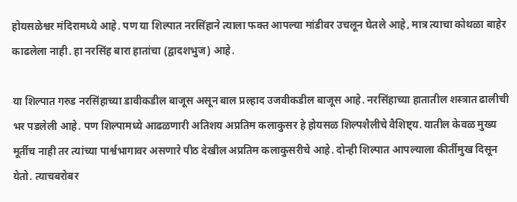होयसळेश्वर मंदिरामध्ये आहे. पण या शिल्पात नरसिंहाने त्याला फक्त आपल्या मांडीवर उचलून घेतले आहे, मात्र त्याचा कोथळा बाहेर काढलेला नाही. हा नरसिंह बारा हातांचा (द्वादशभुज) आहे.

या शिल्पात गरुड नरसिंहाच्या डावीकडील बाजूस असून बाल प्रल्हाद उजवीकडील बाजूस आहे. नरसिंहाच्या हातातील शस्त्रात ढालीची भर पडलेली आहे. पण शिल्पामध्ये आढळणारी अतिशय अप्रतिम कलाकुसर हे होयसळ शिल्पशैलीचे वैशिष्ट्य. यातील केवळ मुख्य मूर्तीच नाही तर त्यांच्या पार्श्वभागावर असणारे पीठ देखील अप्रतिम कलाकुसरीचे आहे. दोन्ही शिल्पात आपल्याला कीर्तीमुख दिसून येतो. त्याचबरोबर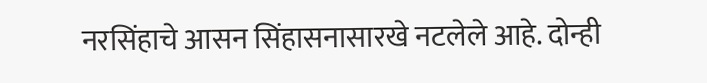नरसिंहाचे आसन सिंहासनासारखे नटलेले आहे. दोन्ही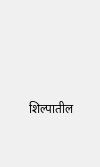शिल्पातील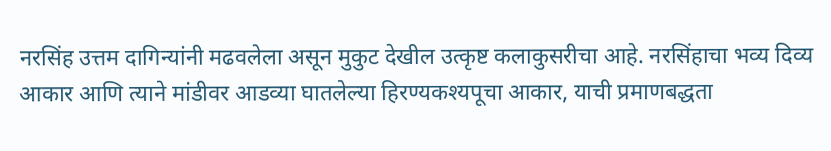नरसिंह उत्तम दागिन्यांनी मढवलेला असून मुकुट देखील उत्कृष्ट कलाकुसरीचा आहे. नरसिंहाचा भव्य दिव्य आकार आणि त्याने मांडीवर आडव्या घातलेल्या हिरण्यकश्यपूचा आकार, याची प्रमाणबद्धता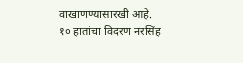वाखाणण्यासारखी आहे.
१० हातांचा विदरण नरसिंह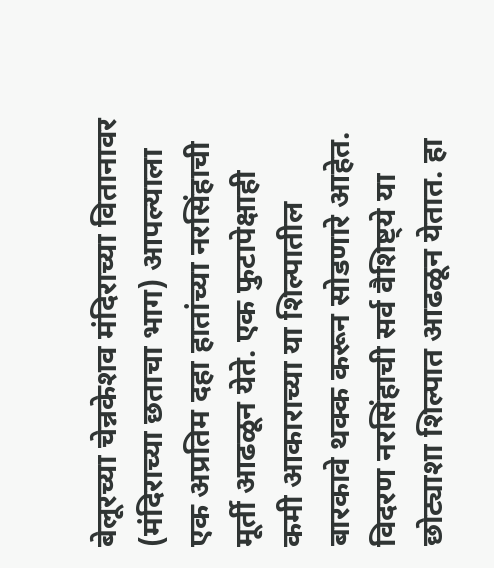बेलूरच्या चेन्नकेशव मंदिराच्या वितानावर (मंदिराच्या छताचा भाग) आपल्याला एक अप्रतिम दहा हातांच्या नरसिंहाची मूर्ती आढळून येते. एक फुटापेक्षाही कमी आकाराच्या या शिल्पातील बारकावे थक्क करून सोडणारे आहेत. विदरण नरसिंहाची सर्व वैशिष्ट्ये या छोट्याशा शिल्पात आढळून येतात. हा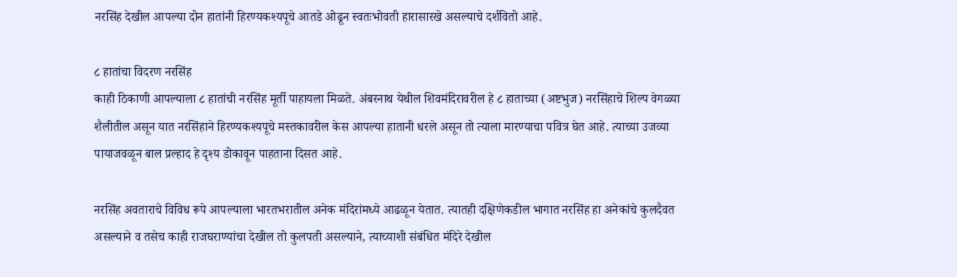नरसिंह देखील आपल्या दोन हातांनी हिरण्यकश्यपूचे आतडे ओढून स्वतःभोवती हारासारखे असल्याचे दर्शवितो आहे.

८ हातांचा विदरण नरसिंह
काही ठिकाणी आपल्याला ८ हातांची नरसिंह मूर्ती पाहायला मिळते. अंबरनाथ येथील शिवमंदिरावरील हे ८ हाताच्या (अष्टभुज) नरसिंहाचे शिल्प वेगळ्या शैलीतील असून यात नरसिंहाने हिरण्यकश्यपूचे मस्तकावरील केस आपल्या हातानी धरले असून तो त्याला मारण्याचा पवित्र घेत आहे. त्याच्या उजव्या पायाजवळून बाल प्रल्हाद हे दृश्य डोकावून पाहताना दिसत आहे.

नरसिंह अवताराचे विविध रूपे आपल्याला भारतभरातील अनेक मंदिरांमध्ये आढळून येतात. त्यातही दक्षिणेकडील भागात नरसिंह हा अनेकांचे कुलदैवत असल्याने व तसेच काही राजघराण्यांचा देखील तो कुलपती असल्याने, त्याच्याशी संबंधित मंदिरे देखील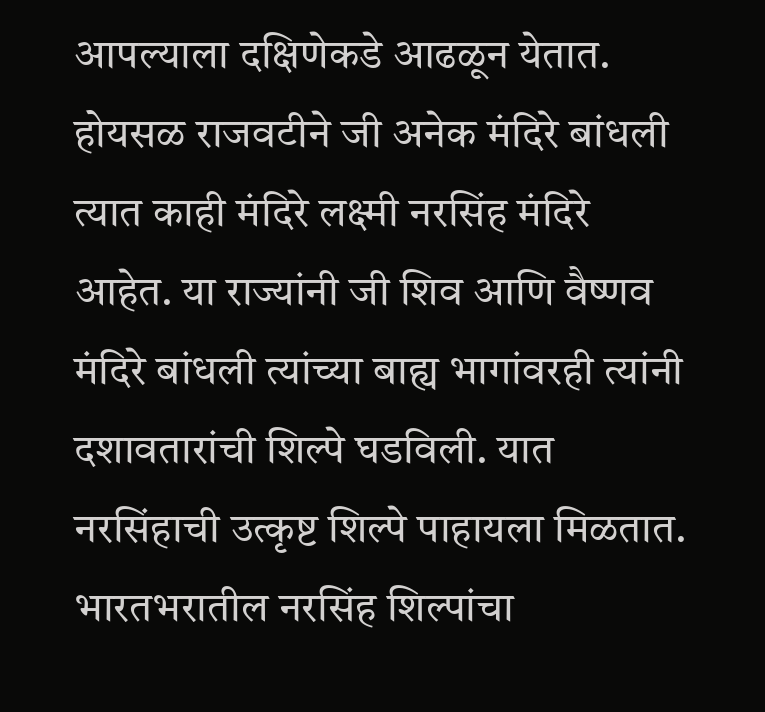आपल्याला दक्षिणेकडे आढळून येतात. होयसळ राजवटीने जी अनेक मंदिरे बांधली त्यात काही मंदिरे लक्ष्मी नरसिंह मंदिरे आहेत. या राज्यांनी जी शिव आणि वैष्णव मंदिरे बांधली त्यांच्या बाह्य भागांवरही त्यांनी दशावतारांची शिल्पे घडविली. यात नरसिंहाची उत्कृष्ट शिल्पे पाहायला मिळतात. भारतभरातील नरसिंह शिल्पांचा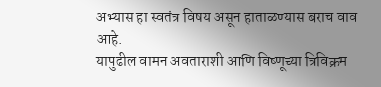अभ्यास हा स्वतंत्र विषय असून हाताळण्यास बराच वाव आहे.
यापुढील वामन अवताराशी आणि विष्णूच्या त्रिविक्रम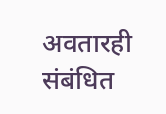अवतारही संबंधित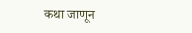कथा जाणून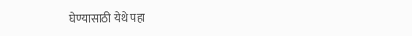घेण्यासाठी येथे पहा